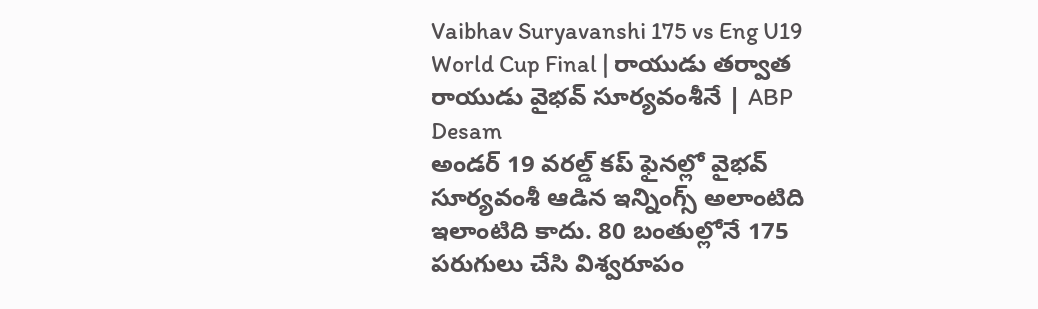Vaibhav Suryavanshi 175 vs Eng U19 World Cup Final | రాయుడు తర్వాత రాయుడు వైభవ్ సూర్యవంశీనే | ABP Desam
అండర్ 19 వరల్డ్ కప్ ఫైనల్లో వైభవ్ సూర్యవంశీ ఆడిన ఇన్నింగ్స్ అలాంటిది ఇలాంటిది కాదు. 80 బంతుల్లోనే 175 పరుగులు చేసి విశ్వరూపం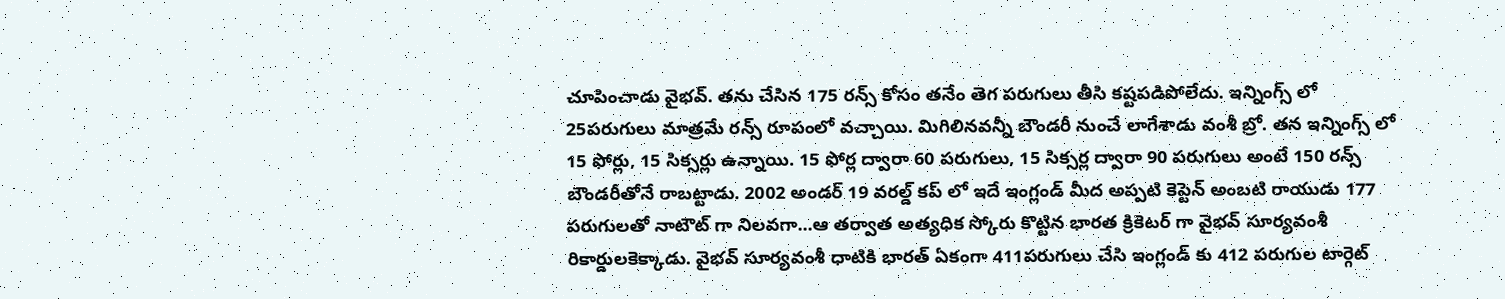చూపించాడు వైభవ్. తను చేసిన 175 రన్స్ కోసం తనేం తెగ పరుగులు తీసి కష్టపడిపోలేదు. ఇన్నింగ్స్ లో 25పరుగులు మాత్రమే రన్స్ రూపంలో వచ్చాయి. మిగిలినవన్నీ బౌండరీ నుంచే లాగేశాడు వంశీ బ్రో. తన ఇన్నింగ్స్ లో 15 ఫోర్లు, 15 సిక్సర్లు ఉన్నాయి. 15 ఫోర్ల ద్వారా 60 పరుగులు, 15 సిక్సర్ల ద్వారా 90 పరుగులు అంటే 150 రన్స్ బౌండరీతోనే రాబట్టాడు. 2002 అండర్ 19 వరల్డ్ కప్ లో ఇదే ఇంగ్లండ్ మీద అప్పటి కెప్టెన్ అంబటి రాయుడు 177 పరుగులతో నాటౌట్ గా నిలవగా...ఆ తర్వాత అత్యధిక స్కోరు కొట్టిన భారత క్రికెటర్ గా వైభవ్ సూర్యవంశీ రికార్డులకెక్కాడు. వైభవ్ సూర్యవంశీ ధాటికి భారత్ ఏకంగా 411పరుగులు చేసి ఇంగ్లండ్ కు 412 పరుగుల టార్గెట్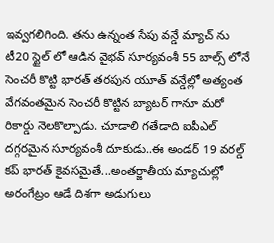ఇవ్వగలిగింది. తను ఉన్నంత సేపు వన్డే మ్యాచ్ ను టీ20 స్టైల్ లో ఆడిన వైభవ్ సూర్యవంశీ 55 బాల్స్ లోనే సెంచరీ కొట్టి భారత్ తరపున యూత్ వన్డేల్లో అత్యంత వేగవంతమైన సెంచరీ కొట్టిన బ్యాటర్ గానూ మరో రికార్డు నెలకొల్పాడు. చూడాలి గతేడాది ఐపీఎల్ దగ్గరమైన సూర్యవంశీ దూకుడు..ఈ అండర్ 19 వరల్డ్ కప్ భారత్ కైవసమైతే...అంతర్జాతీయ మ్యాచుల్లో అరంగేట్రం ఆడే దిశగా అడుగులు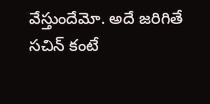వేస్తుందేమో. అదే జరిగితే సచిన్ కంటే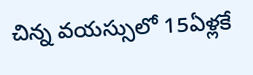చిన్న వయస్సులో 15ఏళ్లకే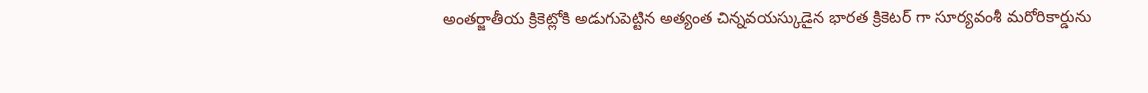అంతర్జాతీయ క్రికెట్లోకి అడుగుపెట్టిన అత్యంత చిన్నవయస్కుడైన భారత క్రికెటర్ గా సూర్యవంశీ మరోరికార్డును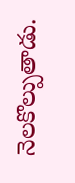నెలకొల్పుతాడు.